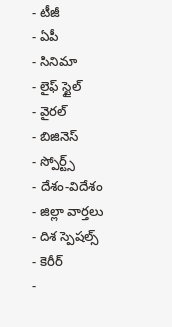- టీజీ
- ఏపీ
- సినిమా
- లైఫ్ స్టైల్
- వైరల్
- బిజినెస్
- స్పోర్ట్స్
- దేశం-విదేశం
- జిల్లా వార్తలు
- దిశ స్పెషల్స్
- కెరీర్
-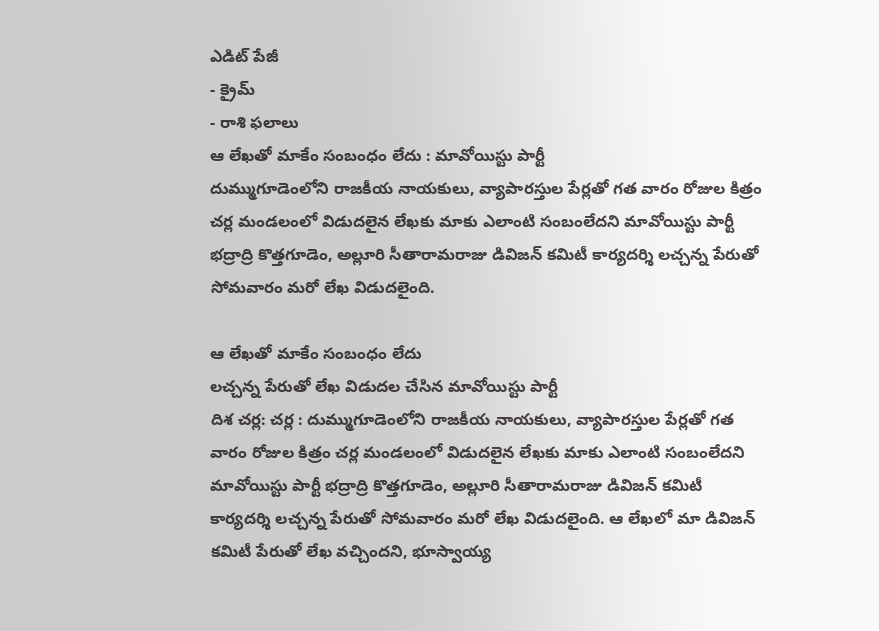ఎడిట్ పేజీ
- క్రైమ్
- రాశి ఫలాలు
ఆ లేఖతో మాకేం సంబంధం లేదు : మావోయిస్టు పార్టీ
దుమ్ముగూడెంలోని రాజకీయ నాయకులు, వ్యాపారస్తుల పేర్లతో గత వారం రోజుల కిత్రం చర్ల మండలంలో విడుదలైన లేఖకు మాకు ఎలాంటి సంబంలేదని మావోయిస్టు పార్టీ భద్రాద్రి కొత్తగూడెం, అల్లూరి సీతారామరాజు డివిజన్ కమిటీ కార్యదర్శి లచ్చన్న పేరుతో సోమవారం మరో లేఖ విడుదలైంది.

ఆ లేఖతో మాకేం సంబంధం లేదు
లచ్చన్న పేరుతో లేఖ విడుదల చేసిన మావోయిస్టు పార్టీ
దిశ చర్ల: చర్ల : దుమ్ముగూడెంలోని రాజకీయ నాయకులు, వ్యాపారస్తుల పేర్లతో గత వారం రోజుల కిత్రం చర్ల మండలంలో విడుదలైన లేఖకు మాకు ఎలాంటి సంబంలేదని మావోయిస్టు పార్టీ భద్రాద్రి కొత్తగూడెం, అల్లూరి సీతారామరాజు డివిజన్ కమిటీ కార్యదర్శి లచ్చన్న పేరుతో సోమవారం మరో లేఖ విడుదలైంది. ఆ లేఖలో మా డివిజన్ కమిటీ పేరుతో లేఖ వచ్చిందని, భూస్వాయ్య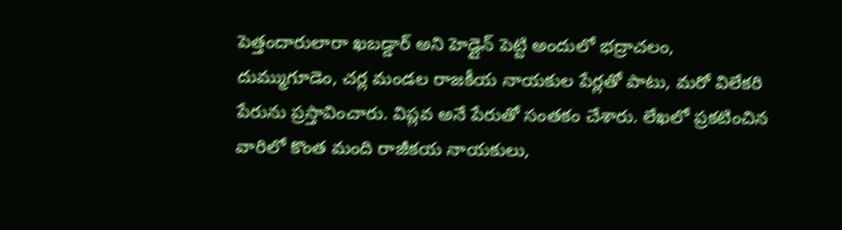పెత్తందారులారా ఖబడ్డార్ అని హెడ్లైన్ పెట్టి అందులో భద్రాచలం, దుమ్ముగూడెం, చర్ల మండల రాజకీయ నాయకుల పేర్లతో పాటు, మరో విలేకరి పేరును ప్రస్తావించారు. విప్లవ అనే పేరుతో సంతకం చేశారు. లేఖలో ప్రకటించిన వారిలో కొంత మంది రాజీకయ నాయకులు,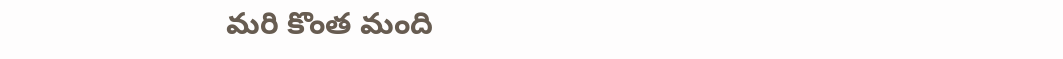మరి కొంత మంది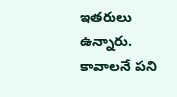ఇతరులు ఉన్నారు. కావాలనే పని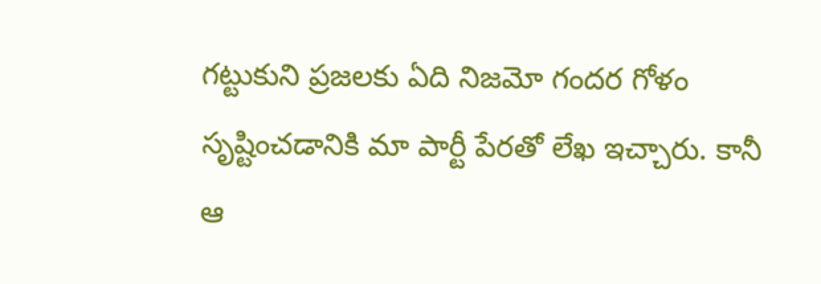గట్టుకుని ప్రజలకు ఏది నిజమో గందర గోళం సృష్టించడానికి మా పార్టీ పేరతో లేఖ ఇచ్చారు. కానీ ఆ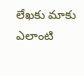లేఖకు మాకు ఎలాంటి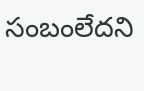సంబంలేదని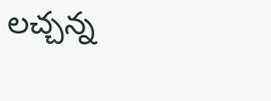లచ్చన్న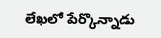లేఖలో పేర్కొన్నాడు